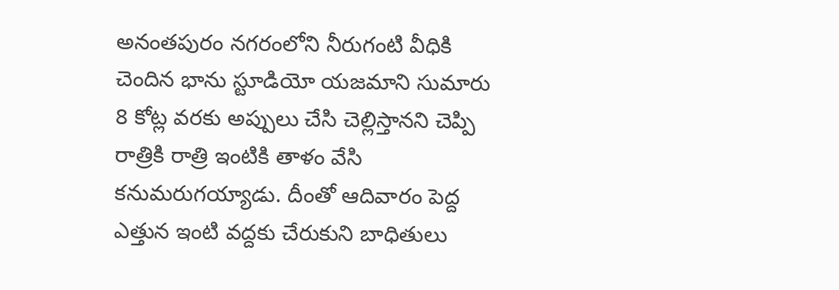అనంతపురం నగరంలోని నీరుగంటి వీధికి చెందిన భాను స్టూడియో యజమాని సుమారు 8 కోట్ల వరకు అప్పులు చేసి చెల్లిస్తానని చెప్పి రాత్రికి రాత్రి ఇంటికి తాళం వేసి కనుమరుగయ్యాడు. దీంతో ఆదివారం పెద్ద ఎత్తున ఇంటి వద్దకు చేరుకుని బాధితులు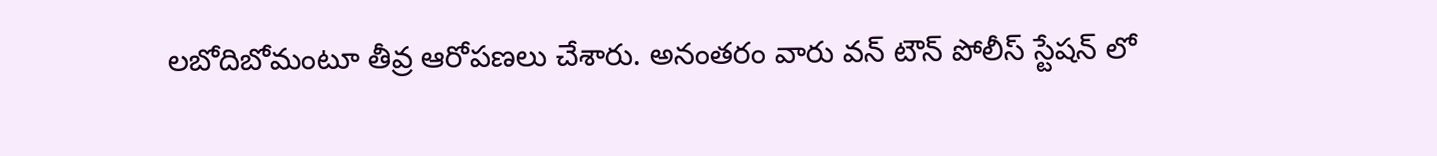లబోదిబోమంటూ తీవ్ర ఆరోపణలు చేశారు. అనంతరం వారు వన్ టౌన్ పోలీస్ స్టేషన్ లో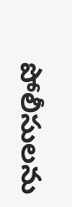పోలీసులను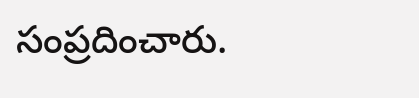సంప్రదించారు.